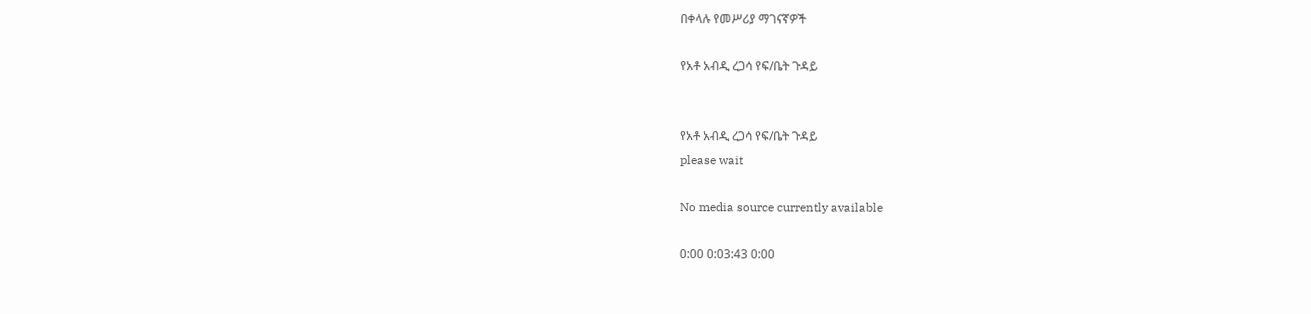በቀላሉ የመሥሪያ ማገናኛዎች

የአቶ አብዲ ረጋሳ የፍ/ቤት ጉዳይ


የአቶ አብዲ ረጋሳ የፍ/ቤት ጉዳይ
please wait

No media source currently available

0:00 0:03:43 0:00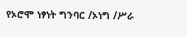የኦሮሞ ነፃነት ግንባር /ኦነግ /ሥራ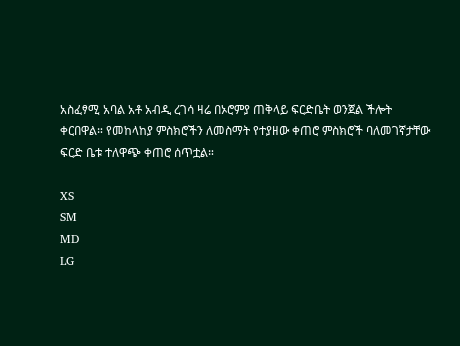አስፈፃሚ አባል አቶ አብዲ ረገሳ ዛሬ በኦሮምያ ጠቅላይ ፍርድቤት ወንጀል ችሎት ቀርበዋል። የመከላከያ ምስክሮችን ለመስማት የተያዘው ቀጠሮ ምስክሮች ባለመገኛታቸው ፍርድ ቤቱ ተለዋጭ ቀጠሮ ሰጥቷል።

XS
SM
MD
LG